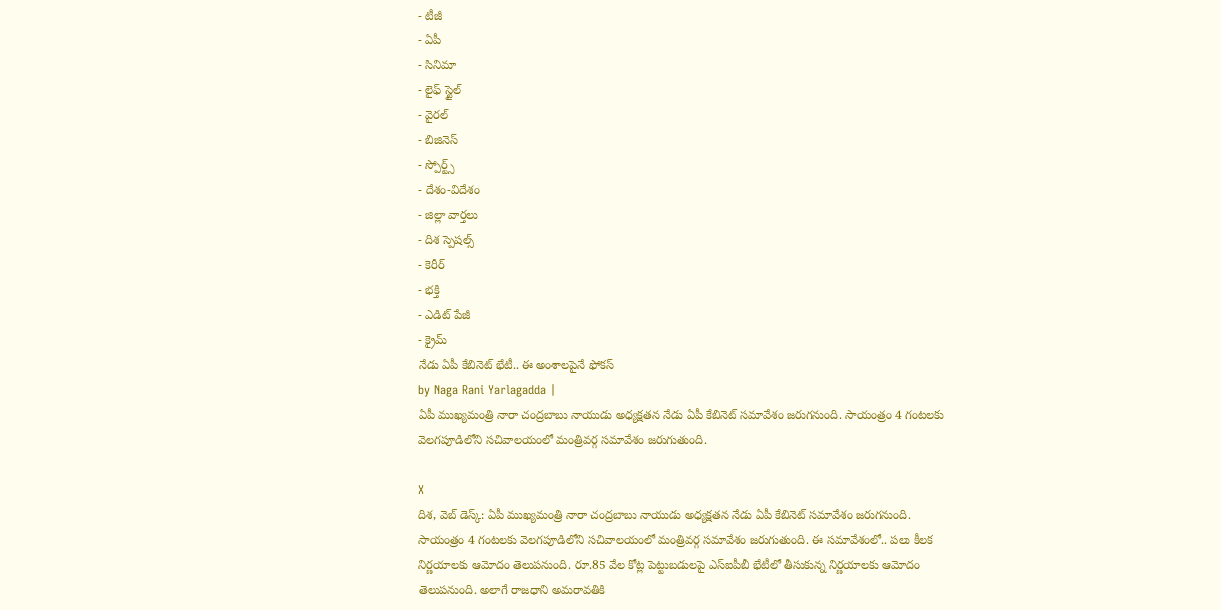- టీజీ
- ఏపీ
- సినిమా
- లైఫ్ స్టైల్
- వైరల్
- బిజినెస్
- స్పోర్ట్స్
- దేశం-విదేశం
- జిల్లా వార్తలు
- దిశ స్పెషల్స్
- కెరీర్
- భక్తి
- ఎడిట్ పేజీ
- క్రైమ్
నేడు ఏపీ కేబినెట్ భేటీ.. ఈ అంశాలపైనే ఫోకస్
by Naga Rani Yarlagadda |
ఏపీ ముఖ్యమంత్రి నారా చంద్రబాబు నాయుడు అధ్యక్షతన నేడు ఏపీ కేబినెట్ సమావేశం జరుగనుంది. సాయంత్రం 4 గంటలకు వెలగపూడిలోని సచివాలయంలో మంత్రివర్గ సమావేశం జరుగుతుంది.

X
దిశ, వెబ్ డెస్క్: ఏపీ ముఖ్యమంత్రి నారా చంద్రబాబు నాయుడు అధ్యక్షతన నేడు ఏపీ కేబినెట్ సమావేశం జరుగనుంది. సాయంత్రం 4 గంటలకు వెలగపూడిలోని సచివాలయంలో మంత్రివర్గ సమావేశం జరుగుతుంది. ఈ సమావేశంలో.. పలు కీలక నిర్ణయాలకు ఆమోదం తెలుపనుంది. రూ.85 వేల కోట్ల పెట్టుబడులపై ఎస్ఐపీబీ భేటీలో తీసుకున్న నిర్ణయాలకు ఆమోదం తెలుపనుంది. అలాగే రాజధాని అమరావతికి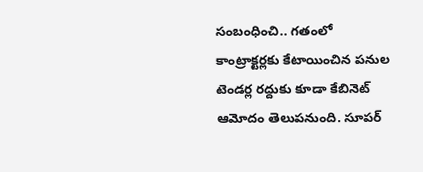సంబంధించి.. గతంలో కాంట్రాక్టర్లకు కేటాయించిన పనుల టెండర్ల రద్దుకు కూడా కేబినెట్ ఆమోదం తెలుపనుంది. సూపర్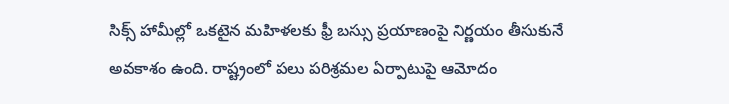సిక్స్ హామీల్లో ఒకటైన మహిళలకు ఫ్రీ బస్సు ప్రయాణంపై నిర్ణయం తీసుకునే అవకాశం ఉంది. రాష్ట్రంలో పలు పరిశ్రమల ఏర్పాటుపై ఆమోదం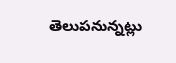తెలుపనున్నట్లు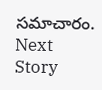సమాచారం.
Next Story